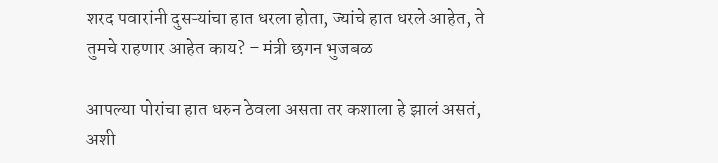शरद पवारांनी दुसऱ्यांचा हात धरला होता, ज्यांचे हात धरले आहेत, ते तुमचे राहणार आहेत काय? – मंत्री छगन भुजबळ

आपल्या पोरांचा हात धरुन ठेवला असता तर कशाला हे झालं असतं, अशी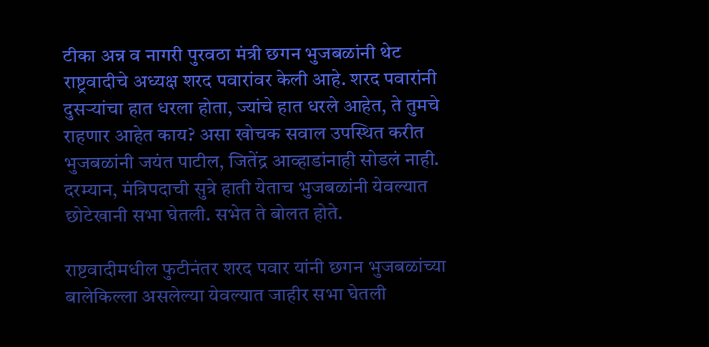टीका अन्न व नागरी पुरवठा मंत्री छगन भुजबळांनी थेट राष्ट्रवादीचे अध्यक्ष शरद पवारांवर केली आहे. शरद पवारांनी दुसऱ्यांचा हात धरला होता, ज्यांचे हात धरले आहेत, ते तुमचे राहणार आहेत काय? असा खोचक सवाल उपस्थित करीत भुजबळांनी जयंत पाटील, जितेंद्र आव्हाडांनाही सोडलं नाही. दरम्यान, मंत्रिपदाची सुत्रे हाती येताच भुजबळांनी येवल्यात छोटेखानी सभा घेतली. सभेत ते बोलत होते.

राष्टवादीमधील फुटीनंतर शरद पवार यांनी छगन भुजबळांच्या बालेकिल्ला असलेल्या येवल्यात जाहीर सभा घेतली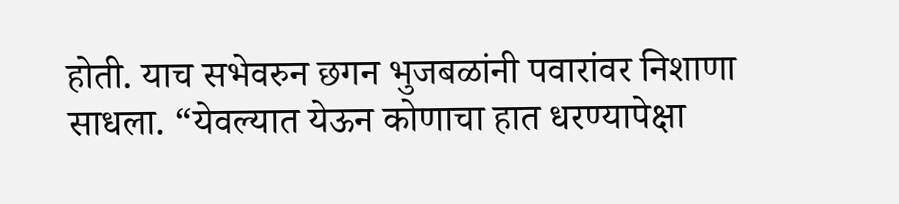होती. याच सभेवरुन छगन भुजबळांनी पवारांवर निशाणा साधला. “येवल्यात येऊन कोणाचा हात धरण्यापेक्षा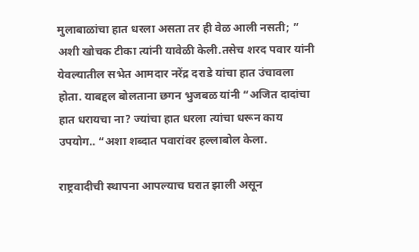मुलाबाळांचा हात धरला असता तर ही वेळ आली नसती; ” अशी खोचक टीका त्यांनी यावेळी केली.तसेच शरद पवार यांनी येवल्यातील सभेत आमदार नरेंद्र दराडे यांचा हात उंचावला होता. याबद्दल बोलताना छगन भुजबळ यांनी “अजित दादांचा हात धरायचा ना? ज्यांचा हात धरला त्यांचा धरून काय उपयोग.. “अशा शब्दात पवारांवर हल्लाबोल केला.

राष्ट्रवादीची स्थापना आपल्याच घरात झाली असून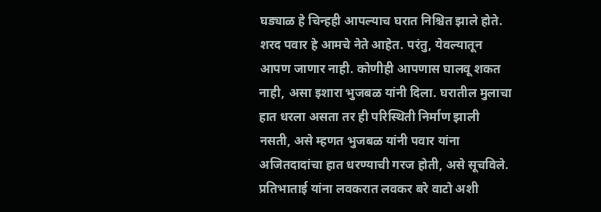घड्याळ हे चिन्हही आपल्याच घरात निश्चित झाले होते. शरद पवार हे आमचे नेते आहेत. परंतु, येवल्यातून आपण जाणार नाही. कोणीही आपणास घालवू शकत नाही, असा इशारा भुजबळ यांनी दिला. घरातील मुलाचा हात धरला असता तर ही परिस्थिती निर्माण झाली नसती, असे म्हणत भुजबळ यांनी पवार यांना अजितदादांचा हात धरण्याची गरज होती, असे सूचविले. प्रतिभाताई यांना लवकरात लवकर बरे वाटो अशी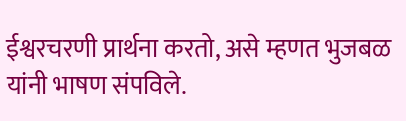ईश्वरचरणी प्रार्थना करतो, असे म्हणत भुजबळ यांनी भाषण संपविले.